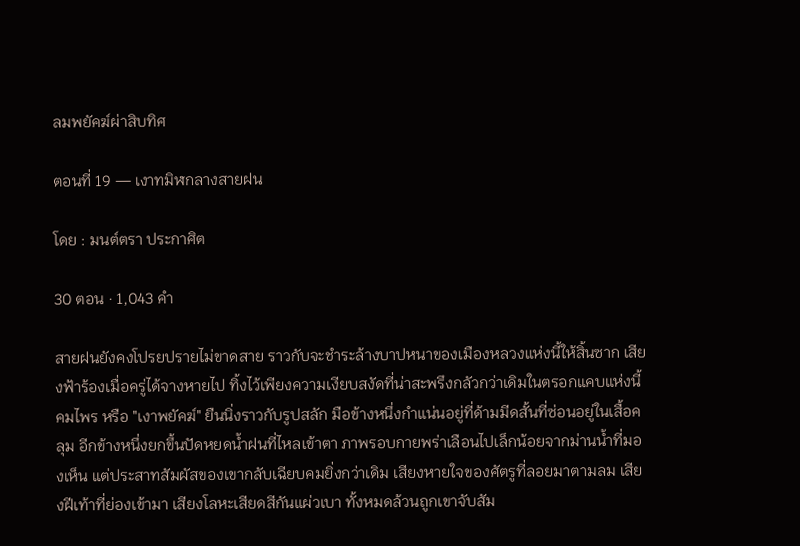ลมพยัคฆ์ผ่าสิบทิศ

ตอนที่ 19 — เงาทมิฬกลางสายฝน

โดย : มนต์ตรา ประกาศิต

30 ตอน · 1,043 คำ

สายฝนยังคงโปรยปรายไม่ขาดสาย ราวกับจะชำระล้างบาปหนาของเมืองหลวงแห่งนี้ให้สิ้นซาก เสียงฟ้าร้องเมื่อครู่ได้จางหายไป ทิ้งไว้เพียงความเงียบสงัดที่น่าสะพรึงกลัวกว่าเดิมในตรอกแคบแห่งนี้ คมไพร หรือ "เงาพยัคฆ์" ยืนนิ่งราวกับรูปสลัก ‌มือข้างหนึ่งกำแน่นอยู่ที่ด้ามมีดสั้นที่ซ่อนอยู่ในเสื้อคลุม อีกข้างหนึ่งยกขึ้นปัดหยดน้ำฝนที่ไหลเข้าตา ภาพรอบกายพร่าเลือนไปเล็กน้อยจากม่านน้ำที่มองเห็น แต่ประสาทสัมผัสของเขากลับเฉียบคมยิ่งกว่าเดิม เสียงหายใจของศัตรูที่ลอยมาตามลม เสียงฝีเท้าที่ย่องเข้ามา เสียงโลหะเสียดสีกันแผ่วเบา ทั้งหมดล้วนถูกเขาจับสัม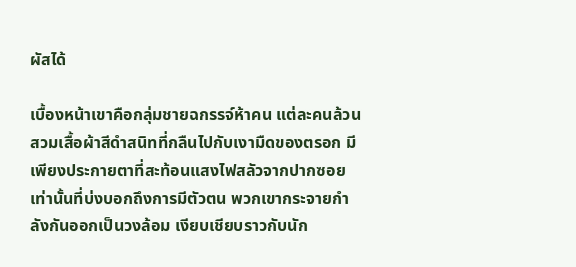ผัสได้

เบื้องหน้าเขาคือกลุ่มชายฉกรรจ์ห้าคน แต่ละคนล้วนสวมเสื้อผ้าสีดำสนิทที่กลืนไปกับเงามืดของตรอก มีเพียงประกายตาที่สะท้อนแสงไฟสลัวจากปากซอยเท่านั้นที่บ่งบอกถึงการมีตัวตน พวกเขากระจายกำลังกันออกเป็นวงล้อม เงียบเชียบราวกับนัก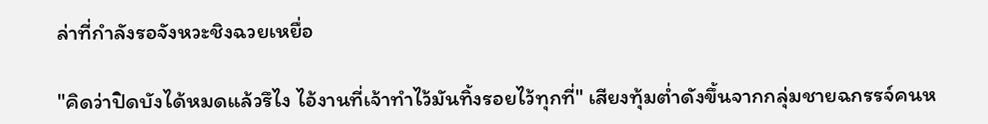ล่าที่กำลังรอจังหวะชิงฉวยเหยื่อ

"คิดว่าปิดบังได้หมดแล้วรึไง ไอ้งานที่เจ้าทำไว้มันทิ้งรอยไว้ทุกที่" เสียงทุ้มต่ำดังขึ้นจากกลุ่มชายฉกรรจ์คนห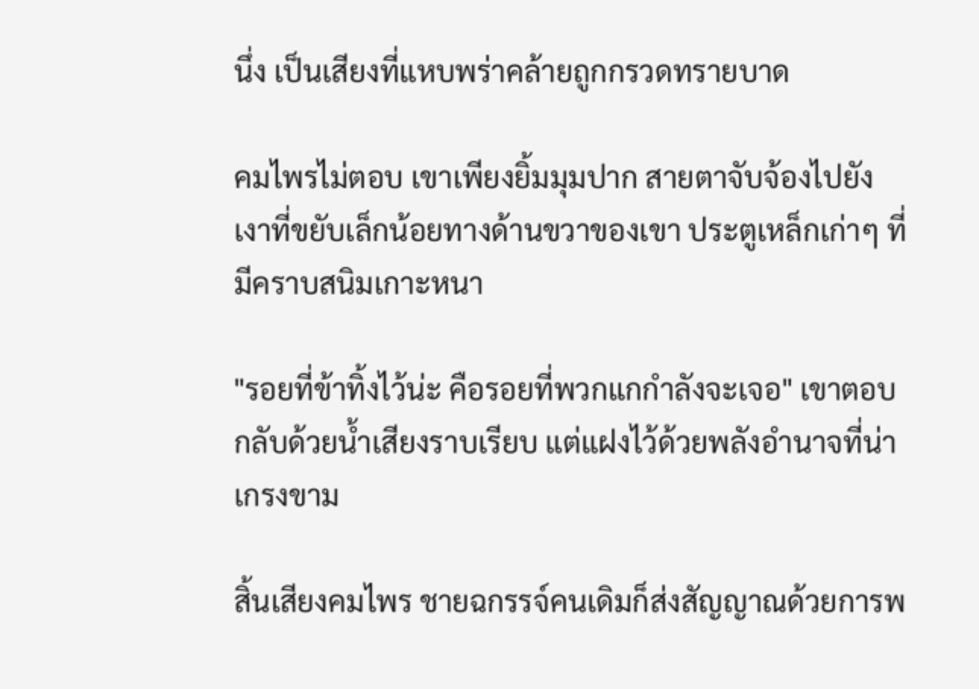นึ่ง เป็นเสียงที่แหบพร่าคล้ายถูกกรวดทรายบาด

คมไพรไม่ตอบ เขาเพียงยิ้มมุมปาก ‍สายตาจับจ้องไปยังเงาที่ขยับเล็กน้อยทางด้านขวาของเขา ประตูเหล็กเก่าๆ ที่มีคราบสนิมเกาะหนา

"รอยที่ข้าทิ้งไว้น่ะ คือรอยที่พวกแกกำลังจะเจอ" เขาตอบกลับด้วยน้ำเสียงราบเรียบ แต่แฝงไว้ด้วยพลังอำนาจที่น่าเกรงขาม

สิ้นเสียงคมไพร ชายฉกรรจ์คนเดิมก็ส่งสัญญาณด้วยการพ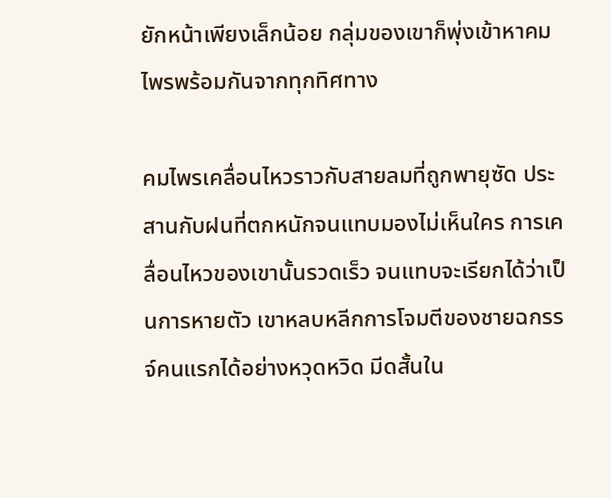ยักหน้าเพียงเล็กน้อย กลุ่มของเขาก็พุ่งเข้าหาคมไพรพร้อมกันจากทุกทิศทาง

คมไพรเคลื่อนไหวราวกับสายลมที่ถูกพายุซัด ‌ประสานกับฝนที่ตกหนักจนแทบมองไม่เห็นใคร การเคลื่อนไหวของเขานั้นรวดเร็ว จนแทบจะเรียกได้ว่าเป็นการหายตัว เขาหลบหลีกการโจมตีของชายฉกรรจ์คนแรกได้อย่างหวุดหวิด มีดสั้นใน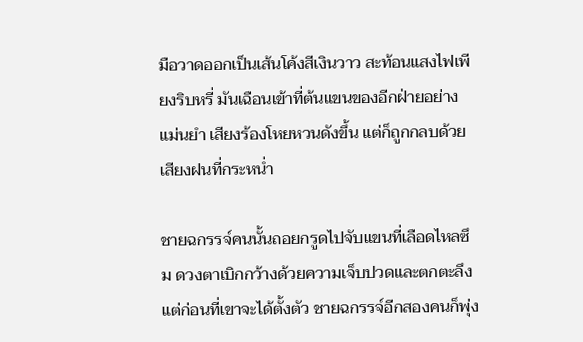มือวาดออกเป็นเส้นโค้งสีเงินวาว สะท้อนแสงไฟเพียงริบหรี่ มันเฉือนเข้าที่ต้นแขนของอีกฝ่ายอย่างแม่นยำ เสียงร้องโหยหวนดังขึ้น ‍แต่ก็ถูกกลบด้วยเสียงฝนที่กระหน่ำ

ชายฉกรรจ์คนนั้นถอยกรูดไปจับแขนที่เลือดไหลซึม ดวงตาเบิกกว้างด้วยความเจ็บปวดและตกตะลึง แต่ก่อนที่เขาจะได้ตั้งตัว ชายฉกรรจ์อีกสองคนก็พุ่ง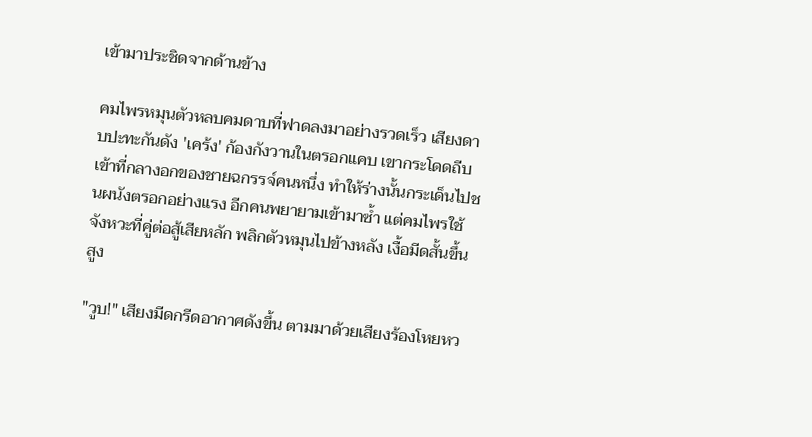เข้ามาประชิดจากด้านข้าง

คมไพรหมุนตัวหลบคมดาบที่ฟาดลงมาอย่างรวดเร็ว เสียงดาบปะทะกันดัง 'เคร้ง' ก้องกังวานในตรอกแคบ เขากระโดดถีบเข้าที่กลางอกของชายฉกรรจ์คนหนึ่ง ทำให้ร่างนั้นกระเด็นไปชนผนังตรอกอย่างแรง อีกคนพยายามเข้ามาซ้ำ แต่คมไพรใช้จังหวะที่คู่ต่อสู้เสียหลัก พลิกตัวหมุนไปข้างหลัง เงื้อมีดสั้นขึ้นสูง

"วูบ!" เสียงมีดกรีดอากาศดังขึ้น ตามมาด้วยเสียงร้องโหยหว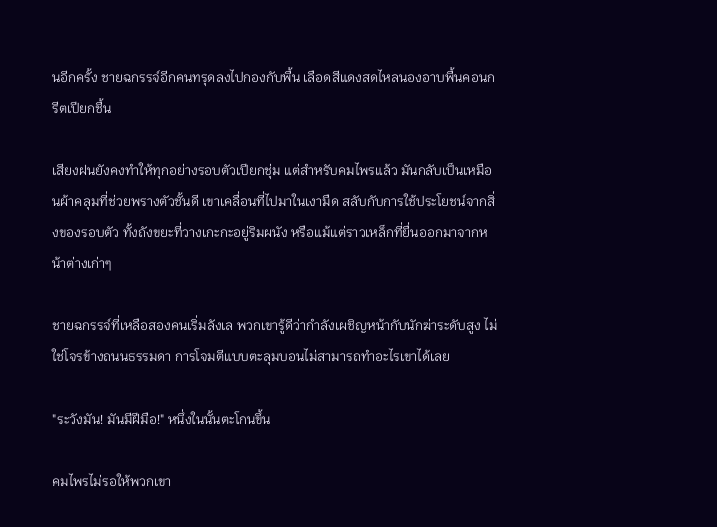นอีกครั้ง ชายฉกรรจ์อีกคนทรุดลงไปกองกับพื้น เลือดสีแดงสดไหลนองอาบพื้นคอนกรีตเปียกชื้น

เสียงฝนยังคงทำให้ทุกอย่างรอบตัวเปียกชุ่ม แต่สำหรับคมไพรแล้ว มันกลับเป็นเหมือนผ้าคลุมที่ช่วยพรางตัวชั้นดี เขาเคลื่อนที่ไปมาในเงามืด สลับกับการใช้ประโยชน์จากสิ่งของรอบตัว ทั้งถังขยะที่วางเกะกะอยู่ริมผนัง หรือแม้แต่ราวเหล็กที่ยื่นออกมาจากหน้าต่างเก่าๆ

ชายฉกรรจ์ที่เหลือสองคนเริ่มลังเล พวกเขารู้ดีว่ากำลังเผชิญหน้ากับนักฆ่าระดับสูง ไม่ใช่โจรข้างถนนธรรมดา การโจมตีแบบตะลุมบอนไม่สามารถทำอะไรเขาได้เลย

"ระวังมัน! มันมีฝีมือ!" หนึ่งในนั้นตะโกนขึ้น

คมไพรไม่รอให้พวกเขา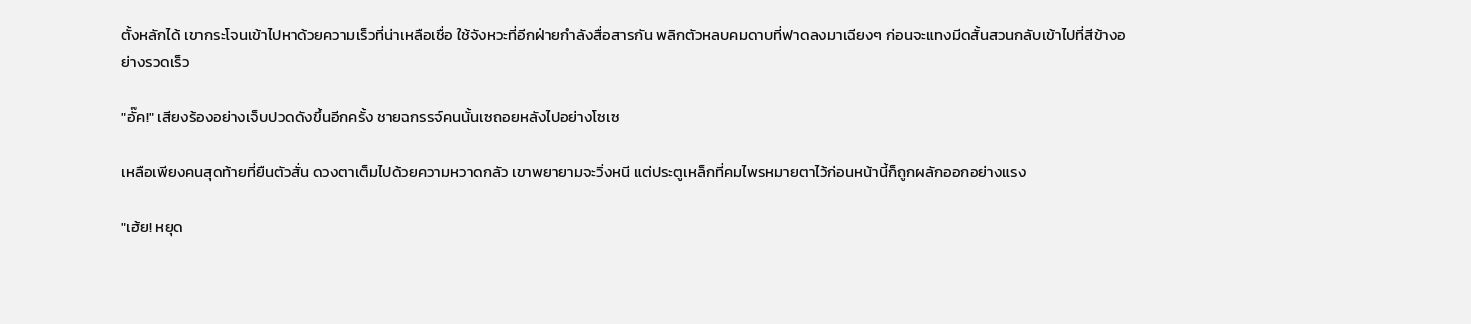ตั้งหลักได้ เขากระโจนเข้าไปหาด้วยความเร็วที่น่าเหลือเชื่อ ใช้จังหวะที่อีกฝ่ายกำลังสื่อสารกัน พลิกตัวหลบคมดาบที่ฟาดลงมาเฉียงๆ ก่อนจะแทงมีดสั้นสวนกลับเข้าไปที่สีข้างอย่างรวดเร็ว

"อั๊ค!" เสียงร้องอย่างเจ็บปวดดังขึ้นอีกครั้ง ชายฉกรรจ์คนนั้นเซถอยหลังไปอย่างโซเซ

เหลือเพียงคนสุดท้ายที่ยืนตัวสั่น ดวงตาเต็มไปด้วยความหวาดกลัว เขาพยายามจะวิ่งหนี แต่ประตูเหล็กที่คมไพรหมายตาไว้ก่อนหน้านี้ก็ถูกผลักออกอย่างแรง

"เฮ้ย! หยุด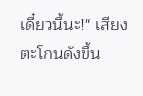เดี๋ยวนี้นะ!" เสียงตะโกนดังขึ้น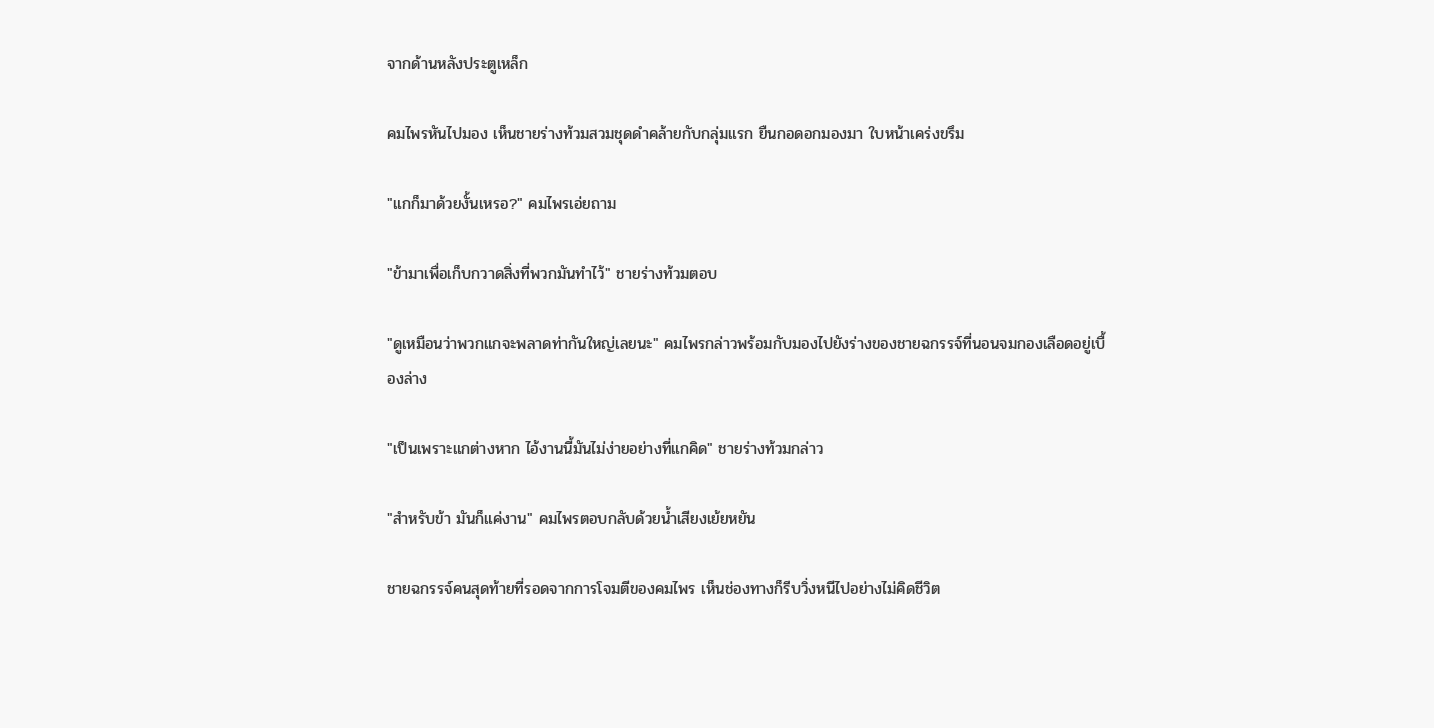จากด้านหลังประตูเหล็ก

คมไพรหันไปมอง เห็นชายร่างท้วมสวมชุดดำคล้ายกับกลุ่มแรก ยืนกอดอกมองมา ใบหน้าเคร่งขรึม

"แกก็มาด้วยงั้นเหรอ?" คมไพรเอ่ยถาม

"ข้ามาเพื่อเก็บกวาดสิ่งที่พวกมันทำไว้" ชายร่างท้วมตอบ

"ดูเหมือนว่าพวกแกจะพลาดท่ากันใหญ่เลยนะ" คมไพรกล่าวพร้อมกับมองไปยังร่างของชายฉกรรจ์ที่นอนจมกองเลือดอยู่เบื้องล่าง

"เป็นเพราะแกต่างหาก ไอ้งานนี้มันไม่ง่ายอย่างที่แกคิด" ชายร่างท้วมกล่าว

"สำหรับข้า มันก็แค่งาน" คมไพรตอบกลับด้วยน้ำเสียงเย้ยหยัน

ชายฉกรรจ์คนสุดท้ายที่รอดจากการโจมตีของคมไพร เห็นช่องทางก็รีบวิ่งหนีไปอย่างไม่คิดชีวิต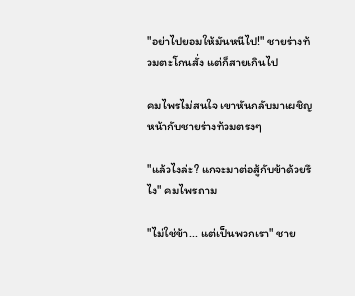"อย่าไปยอมให้มันหนีไป!" ชายร่างท้วมตะโกนสั่ง แต่ก็สายเกินไป

คมไพรไม่สนใจ เขาหันกลับมาเผชิญหน้ากับชายร่างท้วมตรงๆ

"แล้วไงล่ะ? แกจะมาต่อสู้กับข้าด้วยรึไง" คมไพรถาม

"ไม่ใช่ข้า... แต่เป็นพวกเรา" ชาย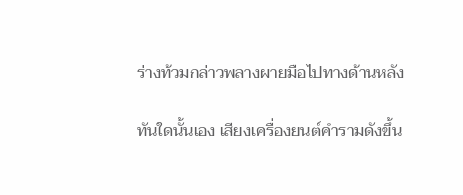ร่างท้วมกล่าวพลางผายมือไปทางด้านหลัง

ทันใดนั้นเอง เสียงเครื่องยนต์คำรามดังขึ้น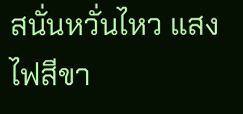สนั่นหวั่นไหว แสงไฟสีขา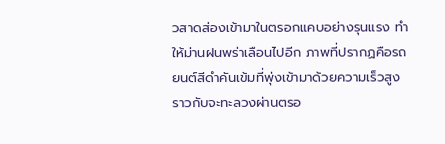วสาดส่องเข้ามาในตรอกแคบอย่างรุนแรง ทำให้ม่านฝนพร่าเลือนไปอีก ภาพที่ปรากฏคือรถยนต์สีดำคันเข้มที่พุ่งเข้ามาด้วยความเร็วสูง ราวกับจะทะลวงผ่านตรอ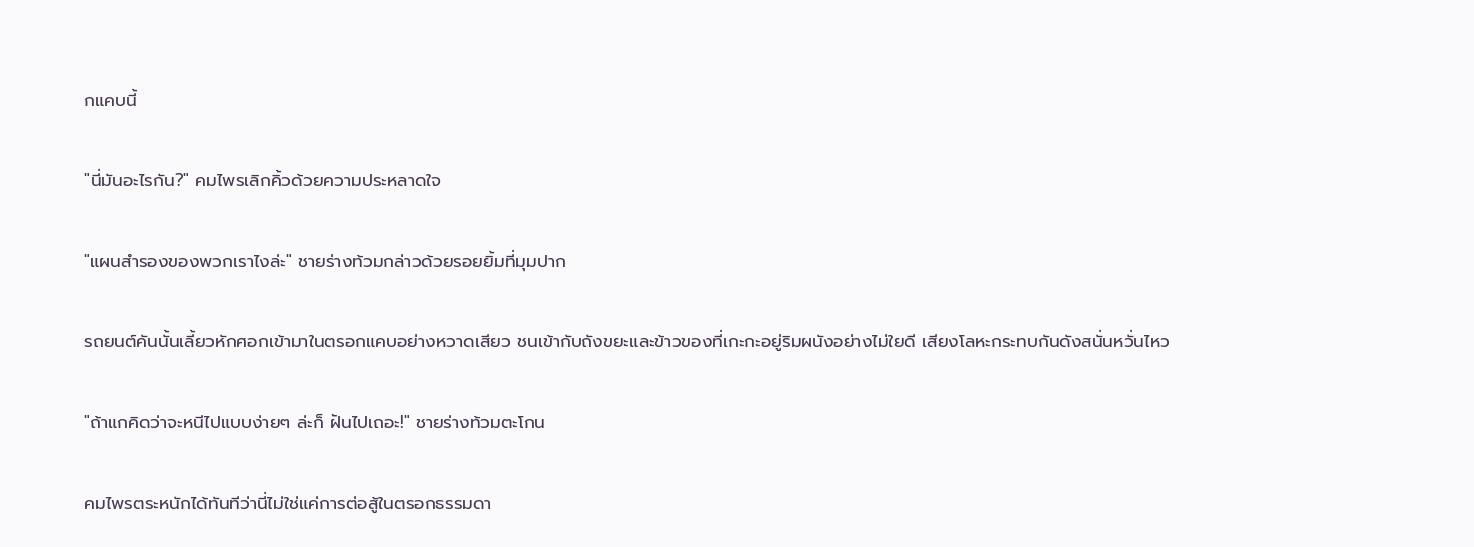กแคบนี้

"นี่มันอะไรกัน?" คมไพรเลิกคิ้วด้วยความประหลาดใจ

"แผนสำรองของพวกเราไงล่ะ" ชายร่างท้วมกล่าวด้วยรอยยิ้มที่มุมปาก

รถยนต์คันนั้นเลี้ยวหักศอกเข้ามาในตรอกแคบอย่างหวาดเสียว ชนเข้ากับถังขยะและข้าวของที่เกะกะอยู่ริมผนังอย่างไม่ใยดี เสียงโลหะกระทบกันดังสนั่นหวั่นไหว

"ถ้าแกคิดว่าจะหนีไปแบบง่ายๆ ล่ะก็ ฝันไปเถอะ!" ชายร่างท้วมตะโกน

คมไพรตระหนักได้ทันทีว่านี่ไม่ใช่แค่การต่อสู้ในตรอกธรรมดา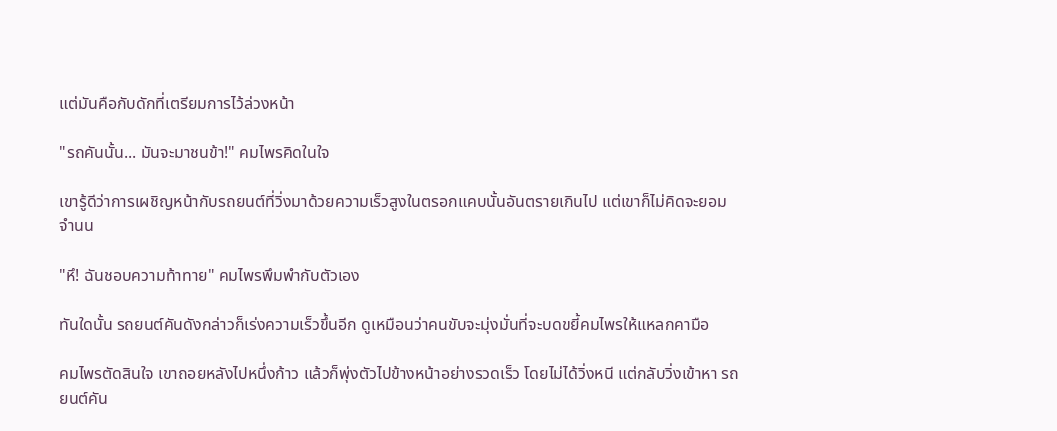แต่มันคือกับดักที่เตรียมการไว้ล่วงหน้า

"รถคันนั้น... มันจะมาชนข้า!" คมไพรคิดในใจ

เขารู้ดีว่าการเผชิญหน้ากับรถยนต์ที่วิ่งมาด้วยความเร็วสูงในตรอกแคบนั้นอันตรายเกินไป แต่เขาก็ไม่คิดจะยอมจำนน

"หึ! ฉันชอบความท้าทาย" คมไพรพึมพำกับตัวเอง

ทันใดนั้น รถยนต์คันดังกล่าวก็เร่งความเร็วขึ้นอีก ดูเหมือนว่าคนขับจะมุ่งมั่นที่จะบดขยี้คมไพรให้แหลกคามือ

คมไพรตัดสินใจ เขาถอยหลังไปหนึ่งก้าว แล้วก็พุ่งตัวไปข้างหน้าอย่างรวดเร็ว โดยไม่ได้วิ่งหนี แต่กลับวิ่งเข้าหา รถยนต์คัน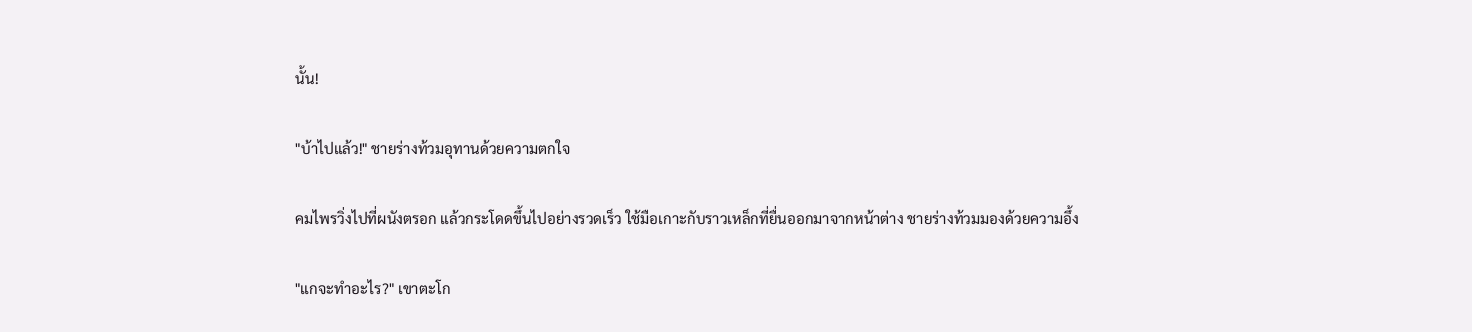นั้น!

"บ้าไปแล้ว!" ชายร่างท้วมอุทานด้วยความตกใจ

คมไพรวิ่งไปที่ผนังตรอก แล้วกระโดดขึ้นไปอย่างรวดเร็ว ใช้มือเกาะกับราวเหล็กที่ยื่นออกมาจากหน้าต่าง ชายร่างท้วมมองด้วยความอึ้ง

"แกจะทำอะไร?" เขาตะโก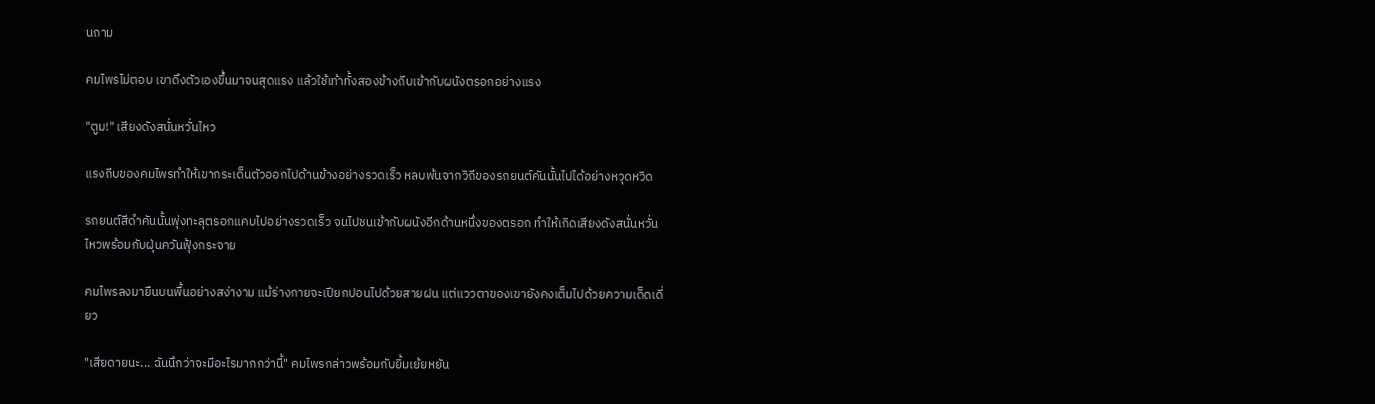นถาม

คมไพรไม่ตอบ เขาดึงตัวเองขึ้นมาจนสุดแรง แล้วใช้เท้าทั้งสองข้างถีบเข้ากับผนังตรอกอย่างแรง

"ตูม!" เสียงดังสนั่นหวั่นไหว

แรงถีบของคมไพรทำให้เขากระเด็นตัวออกไปด้านข้างอย่างรวดเร็ว หลบพ้นจากวิถีของรถยนต์คันนั้นไปได้อย่างหวุดหวิด

รถยนต์สีดำคันนั้นพุ่งทะลุตรอกแคบไปอย่างรวดเร็ว จนไปชนเข้ากับผนังอีกด้านหนึ่งของตรอก ทำให้เกิดเสียงดังสนั่นหวั่นไหวพร้อมกับฝุ่นควันฟุ้งกระจาย

คมไพรลงมายืนบนพื้นอย่างสง่างาม แม้ร่างกายจะเปียกปอนไปด้วยสายฝน แต่แววตาของเขายังคงเต็มไปด้วยความเด็ดเดี่ยว

"เสียดายนะ... ฉันนึกว่าจะมีอะไรมากกว่านี้" คมไพรกล่าวพร้อมกับยิ้มเย้ยหยัน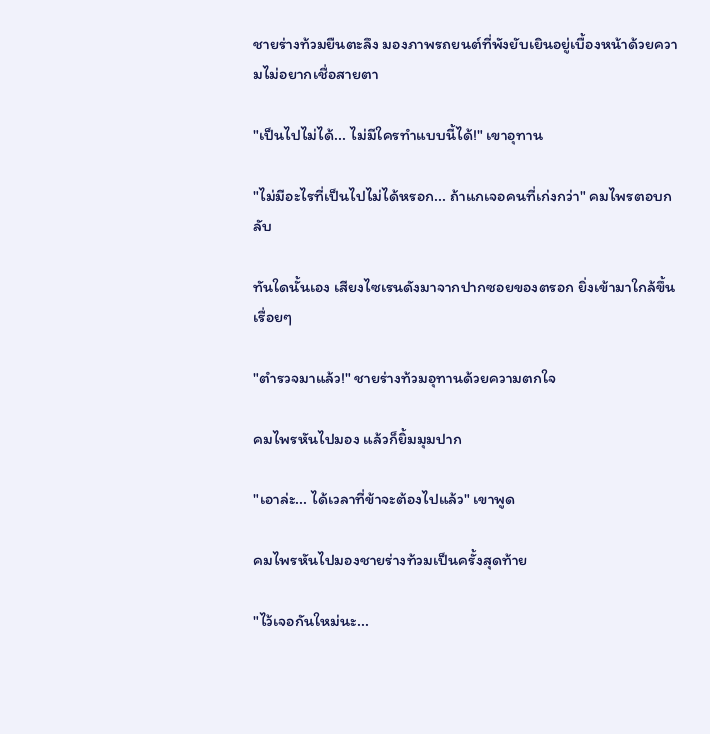ชายร่างท้วมยืนตะลึง มองภาพรถยนต์ที่พังยับเยินอยู่เบื้องหน้าด้วยความไม่อยากเชื่อสายตา

"เป็นไปไม่ได้... ไม่มีใครทำแบบนี้ได้!" เขาอุทาน

"ไม่มีอะไรที่เป็นไปไม่ได้หรอก... ถ้าแกเจอคนที่เก่งกว่า" คมไพรตอบกลับ

ทันใดนั้นเอง เสียงไซเรนดังมาจากปากซอยของตรอก ยิ่งเข้ามาใกล้ขึ้นเรื่อยๆ

"ตำรวจมาแล้ว!" ชายร่างท้วมอุทานด้วยความตกใจ

คมไพรหันไปมอง แล้วก็ยิ้มมุมปาก

"เอาล่ะ... ได้เวลาที่ข้าจะต้องไปแล้ว" เขาพูด

คมไพรหันไปมองชายร่างท้วมเป็นครั้งสุดท้าย

"ไว้เจอกันใหม่นะ...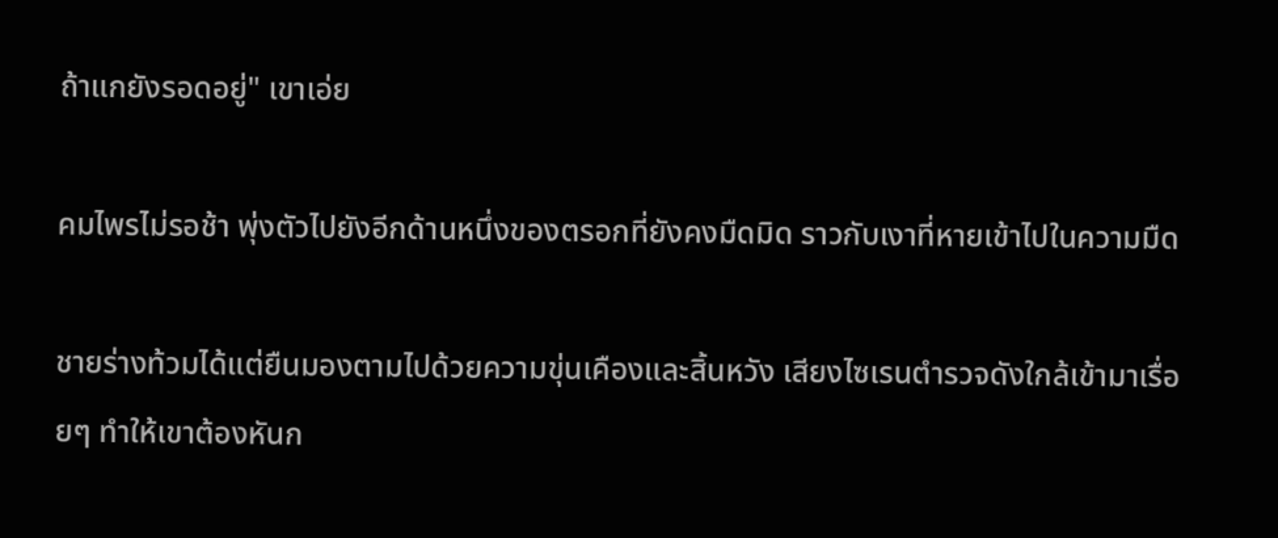ถ้าแกยังรอดอยู่" เขาเอ่ย

คมไพรไม่รอช้า พุ่งตัวไปยังอีกด้านหนึ่งของตรอกที่ยังคงมืดมิด ราวกับเงาที่หายเข้าไปในความมืด

ชายร่างท้วมได้แต่ยืนมองตามไปด้วยความขุ่นเคืองและสิ้นหวัง เสียงไซเรนตำรวจดังใกล้เข้ามาเรื่อยๆ ทำให้เขาต้องหันก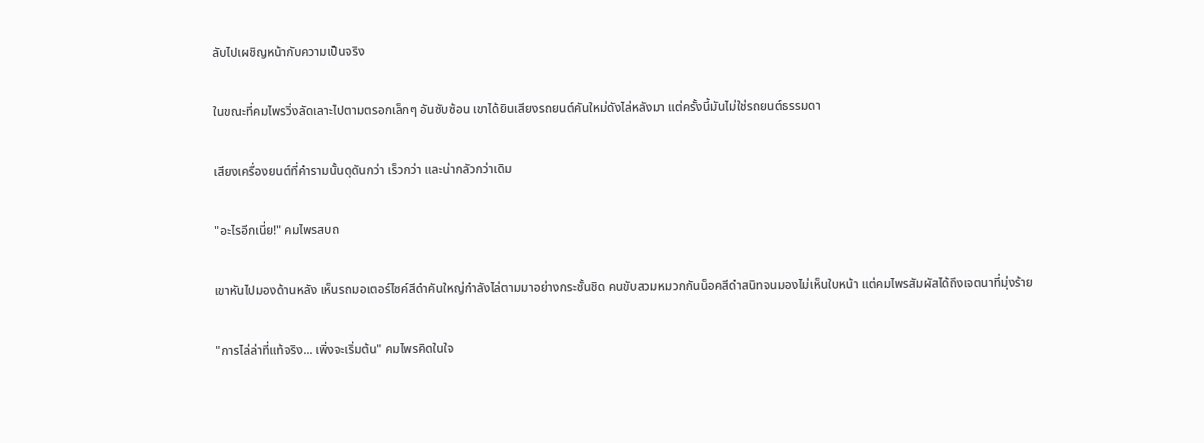ลับไปเผชิญหน้ากับความเป็นจริง

ในขณะที่คมไพรวิ่งลัดเลาะไปตามตรอกเล็กๆ อันซับซ้อน เขาได้ยินเสียงรถยนต์คันใหม่ดังไล่หลังมา แต่ครั้งนี้มันไม่ใช่รถยนต์ธรรมดา

เสียงเครื่องยนต์ที่คำรามนั้นดุดันกว่า เร็วกว่า และน่ากลัวกว่าเดิม

"อะไรอีกเนี่ย!" คมไพรสบถ

เขาหันไปมองด้านหลัง เห็นรถมอเตอร์ไซค์สีดำคันใหญ่กำลังไล่ตามมาอย่างกระชั้นชิด คนขับสวมหมวกกันน็อคสีดำสนิทจนมองไม่เห็นใบหน้า แต่คมไพรสัมผัสได้ถึงเจตนาที่มุ่งร้าย

"การไล่ล่าที่แท้จริง... เพิ่งจะเริ่มต้น" คมไพรคิดในใจ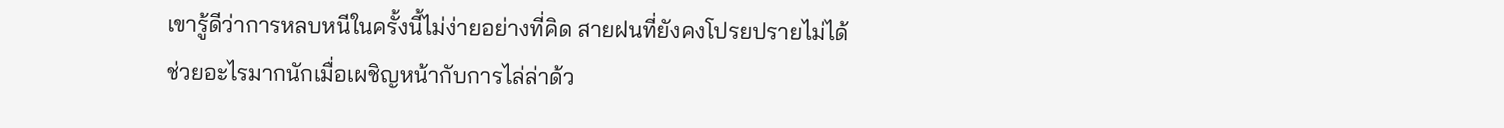เขารู้ดีว่าการหลบหนีในครั้งนี้ไม่ง่ายอย่างที่คิด สายฝนที่ยังคงโปรยปรายไม่ได้ช่วยอะไรมากนักเมื่อเผชิญหน้ากับการไล่ล่าด้ว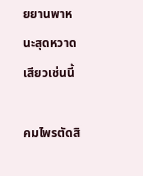ยยานพาหนะสุดหวาดเสียวเช่นนี้

คมไพรตัดสิ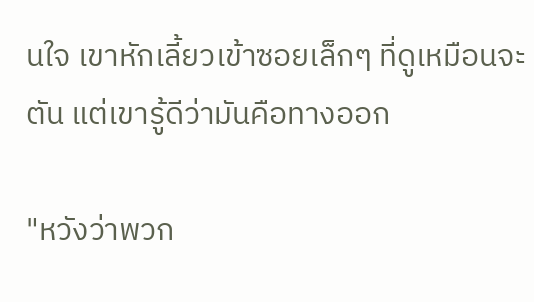นใจ เขาหักเลี้ยวเข้าซอยเล็กๆ ที่ดูเหมือนจะตัน แต่เขารู้ดีว่ามันคือทางออก

"หวังว่าพวก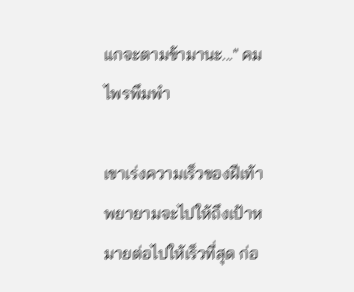แกจะตามข้ามานะ..." คมไพรพึมพำ

เขาเร่งความเร็วของฝีเท้า พยายามจะไปให้ถึงเป้าหมายต่อไปให้เร็วที่สุด ก่อ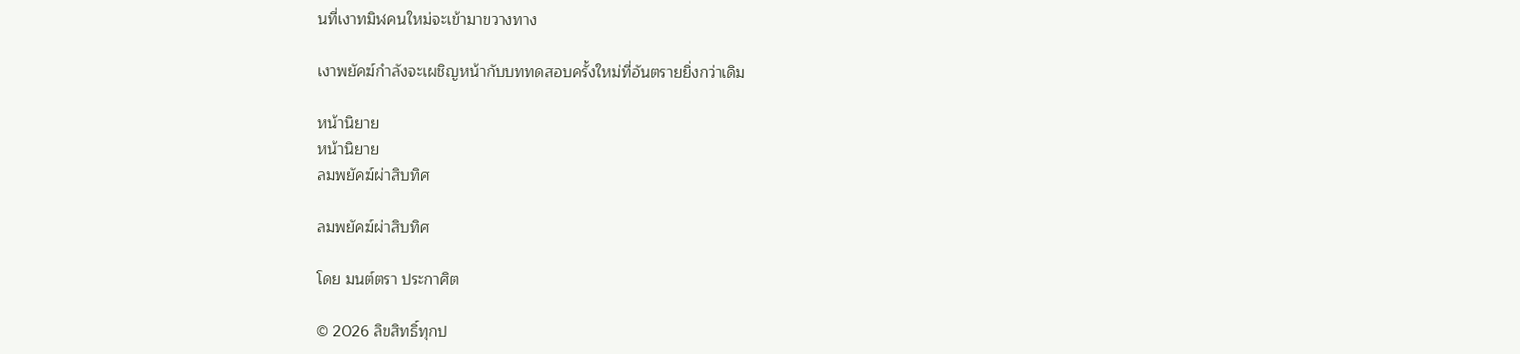นที่เงาทมิฬคนใหม่จะเข้ามาขวางทาง

เงาพยัคฆ์กำลังจะเผชิญหน้ากับบททดสอบครั้งใหม่ที่อันตรายยิ่งกว่าเดิม

หน้านิยาย
หน้านิยาย
ลมพยัคฆ์ผ่าสิบทิศ

ลมพยัคฆ์ผ่าสิบทิศ

โดย มนต์ตรา ประกาศิต

© 2026 ลิขสิทธิ์ทุกป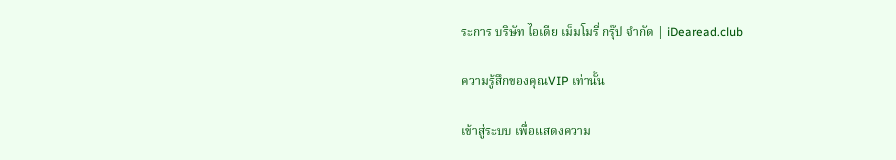ระการ บริษัท ไอเดีย เม็มโมรี่ กรุ๊ป จำกัด | iDearead.club

ความรู้สึกของคุณVIP เท่านั้น

เข้าสู่ระบบ เพื่อแสดงความ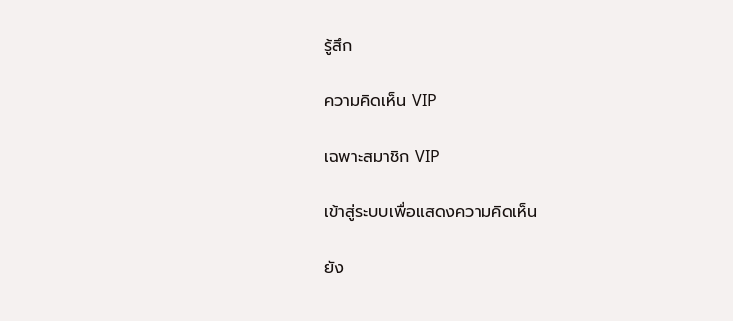รู้สึก

ความคิดเห็น VIP

เฉพาะสมาชิก VIP

เข้าสู่ระบบเพื่อแสดงความคิดเห็น

ยัง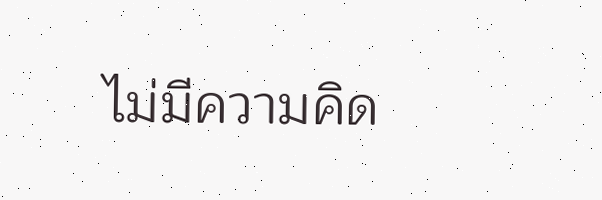ไม่มีความคิด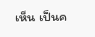เห็น เป็นค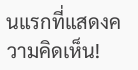นแรกที่แสดงความคิดเห็น!